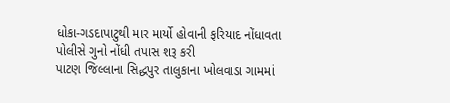ધોકા-ગડદાપાટુથી માર માર્યો હોવાની ફરિયાદ નોંધાવતા પોલીસે ગુનો નોંધી તપાસ શરૂ કરી
પાટણ જિલ્લાના સિદ્ધપુર તાલુકાના ખોલવાડા ગામમાં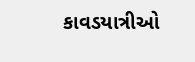કાવડયાત્રીઓ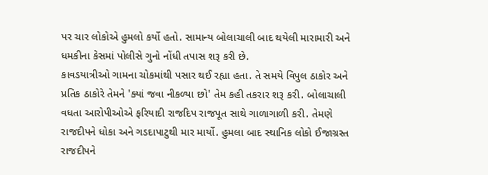પર ચાર લોકોએ હુમલો કર્યો હતો. સામાન્ય બોલાચાલી બાદ થયેલી મારામારી અને ધમકીના કેસમાં પોલીસે ગુનો નોંધી તપાસ શરૂ કરી છે.
કાવડયાત્રીઓ ગામના ચોકમાંથી પસાર થઈ રહ્યા હતા. તે સમયે વિપુલ ઠાકોર અને પ્રતિક ઠાકોરે તેમને 'ક્યાં જવા નીકળ્યા છો' તેમ કહી તકરાર શરૂ કરી. બોલાચાલી વધતા આરોપીઓએ ફરિયાદી રાજદિપ રાજપૂત સાથે ગાળાગાળી કરી. તેમણે રાજદીપને ધોકા અને ગડદાપાટુથી માર માર્યો. હુમલા બાદ સ્થાનિક લોકો ઈજાગ્રસ્ત રાજદીપને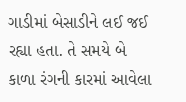ગાડીમાં બેસાડીને લઈ જઈ રહ્યા હતા. તે સમયે બે કાળા રંગની કારમાં આવેલા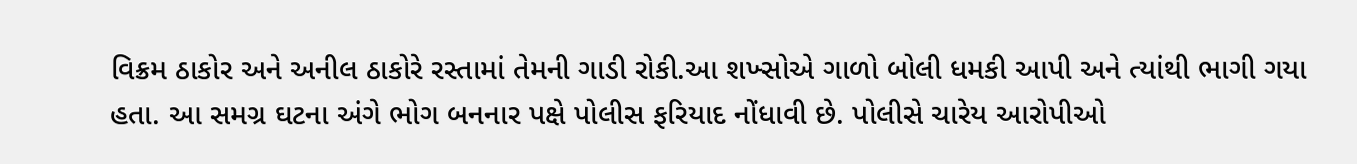વિક્રમ ઠાકોર અને અનીલ ઠાકોરે રસ્તામાં તેમની ગાડી રોકી.આ શખ્સોએ ગાળો બોલી ધમકી આપી અને ત્યાંથી ભાગી ગયા હતા. આ સમગ્ર ઘટના અંગે ભોગ બનનાર પક્ષે પોલીસ ફરિયાદ નોંધાવી છે. પોલીસે ચારેય આરોપીઓ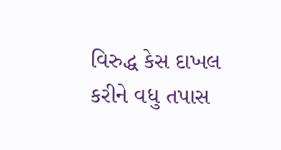વિરુદ્ધ કેસ દાખલ કરીને વધુ તપાસ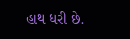હાથ ધરી છે.